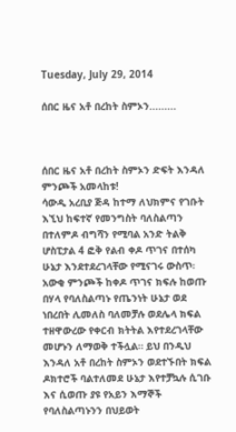Tuesday, July 29, 2014

ሰበር ዜና አቶ በረከት ስምኦን.........



ሰበር ዜና አቶ በረከት ስምኦን ድፍት እንዳለ ምንጮች አመላከቱ!
ሳውዲ አረቢያ ጅዳ ከተማ ለህክምና የገቡት እኚህ ከፍተኛ የመንግስት ባለስልጣን በተለምዶ ብግሻን የሚባል አንድ ትልቅ ሆስፒታል 4 ፎቅ የልብ ቀዶ ጥገና በተሰካ ሁኔታ እንደተደረገላቸው የሚናገሩ ውስጥ፡ አውቂ ምንጮች ከቀዶ ጥገና ክፍሉ ከወጡ በሃላ የባለስልጣኑ የጤንነት ሁኔታ ወደ ነበረበት ሊመለስ ባለመቻሉ ወደሌላ ክፍል ተዘዋውረው የቀርብ ክትትል እየተደረገላቸው መሆኑን ለማወቅ ተችሏል። ይህ በንዲህ እንዳለ አቶ በረከት ስምኦን ወደተኙበት ክፍል ዶክተሮች ባልተለመደ ሁኔታ እየተቻኳሉ ሲገቡ እና ሲወጡ ያዩ የአይን እማኞች የባለስልጣኑንን በህይወት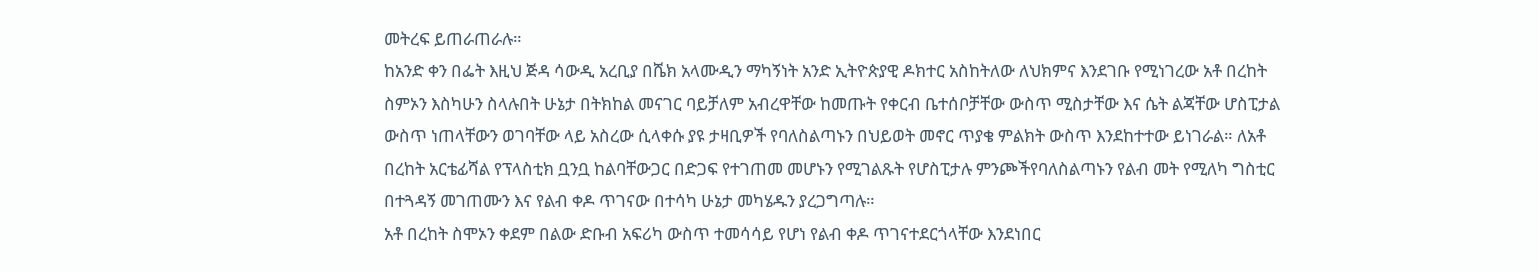መትረፍ ይጠራጠራሉ።
ከአንድ ቀን በፌት እዚህ ጅዳ ሳውዲ አረቢያ በሼክ አላሙዲን ማካኝነት አንድ ኢትዮጵያዊ ዶክተር አስከትለው ለህክምና እንደገቡ የሚነገረው አቶ በረከት ስምኦን እስካሁን ስላሉበት ሁኔታ በትክከል መናገር ባይቻለም አብረዋቸው ከመጡት የቀርብ ቤተሰቦቻቸው ውስጥ ሚስታቸው እና ሴት ልጃቸው ሆስፒታል ውስጥ ነጠላቸውን ወገባቸው ላይ አስረው ሲላቀሱ ያዩ ታዛቢዎች የባለስልጣኑን በህይወት መኖር ጥያቄ ምልክት ውስጥ እንደከተተው ይነገራል። ለአቶ በረከት አርቴፊሻል የፕላስቲክ ቧንቧ ከልባቸውጋር በድጋፍ የተገጠመ መሆኑን የሚገልጹት የሆስፒታሉ ምንጮችየባለስልጣኑን የልብ መት የሚለካ ግስቲር በተጓዳኝ መገጠሙን እና የልብ ቀዶ ጥገናው በተሳካ ሁኔታ መካሄዱን ያረጋግጣሉ።
አቶ በረከት ስሞኦን ቀደም በልው ድቡብ አፍሪካ ውስጥ ተመሳሳይ የሆነ የልብ ቀዶ ጥገናተደርጎላቸው እንደነበር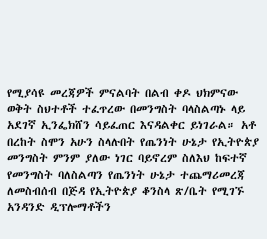የሚያሳዩ መረጃዎች ምናልባት በልብ ቀዶ ህክምናው ወቅት ስህተቶች ተፈጥረው በመንግስት ባላስልጣኑ ላይ አደገኛ ኢንፌክሸን ሳይፈጠር እናዳልቀር ይነገራል። አቶ በረከት ስሞን አሁን ስላሉበት የጤንነት ሁኔታ የኢትዮጵያ መንግስት ምንም ያለው ነገር ባይኖረም ስለእህ ከፍተኛ የመንግስት ባለስልጣን የጤንነት ሁኔታ ተጨማሪመረጃ ለመስብሰብ በጅዳ የኢትዮጵያ ቆንስላ ጽ/ቤት የሚገኙ አንዳንድ ዲፕሎማቶችን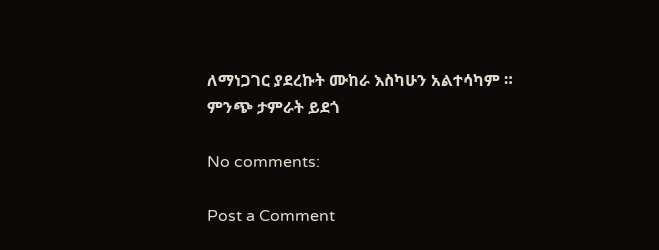ለማነጋገር ያደረኩት ሙከራ እስካሁን አልተሳካም ።
ምንጭ ታምራት ይደጎ

No comments:

Post a Comment